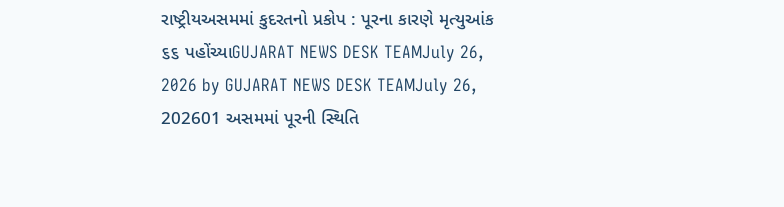રાષ્ટ્રીયઅસમમાં કુદરતનો પ્રકોપ : પૂરના કારણે મૃત્યુઆંક ૬૬ પહોંચ્યાGUJARAT NEWS DESK TEAMJuly 26, 2026 by GUJARAT NEWS DESK TEAMJuly 26, 202601 અસમમાં પૂરની સ્થિતિ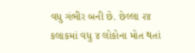વધુ ગંભીર બની છે. છેલ્લા ૨૪ કલાકમાં વધુ ૪ લોકોના મોત થતાં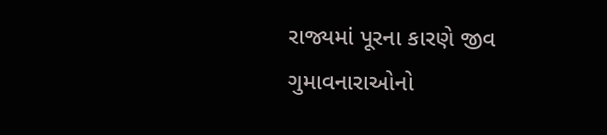રાજ્યમાં પૂરના કારણે જીવ ગુમાવનારાઓનો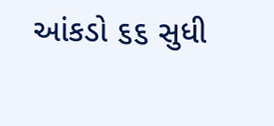આંકડો ૬૬ સુધી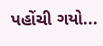પહોંચી ગયો...